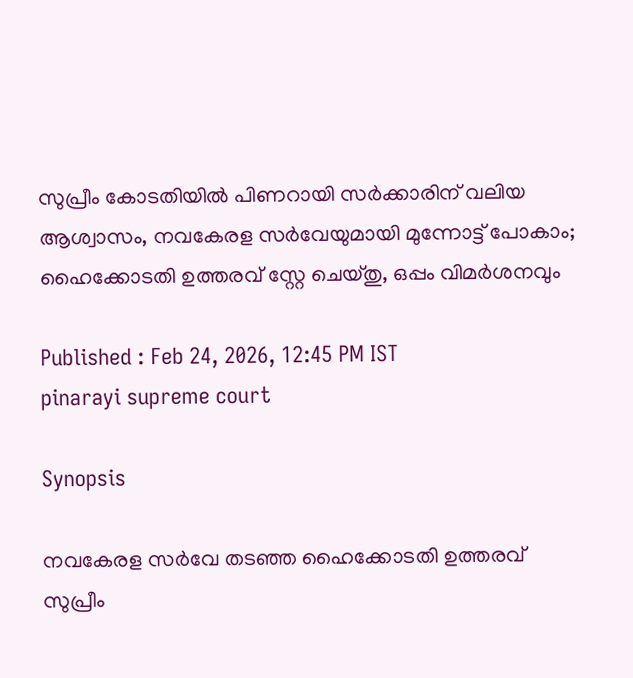സുപ്രീം കോടതിയിൽ പിണറായി സർക്കാരിന് വലിയ ആശ്വാസം, നവകേരള സർവേയുമായി മുന്നോട്ട് പോകാം; ഹൈക്കോടതി ഉത്തരവ് സ്റ്റേ ചെയ്തു, ഒപ്പം വിമർശനവും

Published : Feb 24, 2026, 12:45 PM IST
pinarayi supreme court

Synopsis

നവകേരള സർവേ തടഞ്ഞ ഹൈക്കോടതി ഉത്തരവ് സുപ്രീം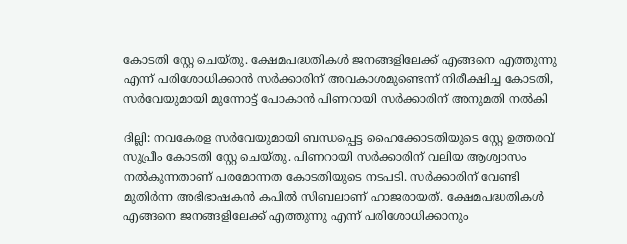കോടതി സ്റ്റേ ചെയ്തു. ക്ഷേമപദ്ധതികൾ ജനങ്ങളിലേക്ക് എങ്ങനെ എത്തുന്നു എന്ന് പരിശോധിക്കാൻ സർക്കാരിന് അവകാശമുണ്ടെന്ന് നിരീക്ഷിച്ച കോടതി, സർവേയുമായി മുന്നോട്ട് പോകാൻ പിണറായി സർക്കാരിന് അനുമതി നൽകി

ദില്ലി: നവകേരള സർവേയുമായി ബന്ധപ്പെട്ട ഹൈക്കോടതിയുടെ സ്റ്റേ ഉത്തരവ് സുപ്രീം കോടതി സ്റ്റേ ചെയ്തു. പിണറായി സർക്കാരിന് വലിയ ആശ്വാസം നൽകുന്നതാണ് പരമോന്നത കോടതിയുടെ നടപടി. സർക്കാരിന് വേണ്ടി മുതിർന്ന അഭിഭാഷകൻ കപിൽ സിബലാണ് ഹാജരായത്. ക്ഷേമപദ്ധതികൾ എങ്ങനെ ജനങ്ങളിലേക്ക് എത്തുന്നു എന്ന് പരിശോധിക്കാനും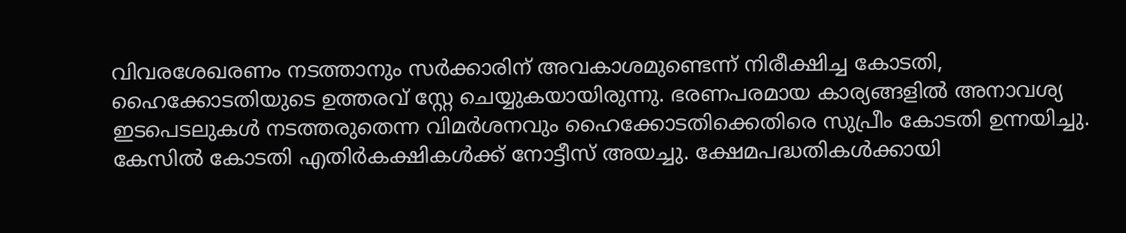വിവരശേഖരണം നടത്താനും സർക്കാരിന് അവകാശമുണ്ടെന്ന് നിരീക്ഷിച്ച കോടതി, ഹൈക്കോടതിയുടെ ഉത്തരവ് സ്റ്റേ ചെയ്യുകയായിരുന്നു. ഭരണപരമായ കാര്യങ്ങളിൽ അനാവശ്യ ഇടപെടലുകൾ നടത്തരുതെന്ന വിമർശനവും ഹൈക്കോടതിക്കെതിരെ സുപ്രീം കോടതി ഉന്നയിച്ചു. കേസിൽ കോടതി എതിർകക്ഷികൾക്ക് നോട്ടീസ് അയച്ചു. ക്ഷേമപദ്ധതികൾക്കായി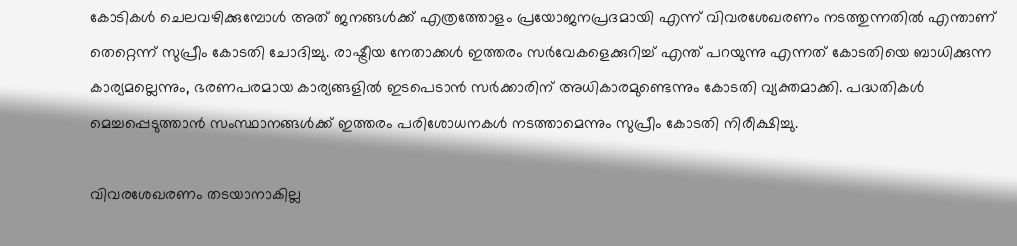കോടികൾ ചെലവഴിക്കുമ്പോൾ അത് ജനങ്ങൾക്ക് എത്രത്തോളം പ്രയോജനപ്രദമായി എന്ന് വിവരശേഖരണം നടത്തുന്നതിൽ എന്താണ് തെറ്റെന്ന് സുപ്രീം കോടതി ചോദിച്ചു. രാഷ്ട്രീയ നേതാക്കൾ ഇത്തരം സർവേകളെക്കുറിച്ച് എന്ത് പറയുന്നു എന്നത് കോടതിയെ ബാധിക്കുന്ന കാര്യമല്ലെന്നും, ഭരണപരമായ കാര്യങ്ങളിൽ ഇടപെടാൻ സർക്കാരിന് അധികാരമുണ്ടെന്നും കോടതി വ്യക്തമാക്കി. പദ്ധതികൾ മെച്ചപ്പെടുത്താൻ സംസ്ഥാനങ്ങൾക്ക് ഇത്തരം പരിശോധനകൾ നടത്താമെന്നും സുപ്രീം കോടതി നിരീക്ഷിച്ചു.

വിവരശേഖരണം തടയാനാകില്ല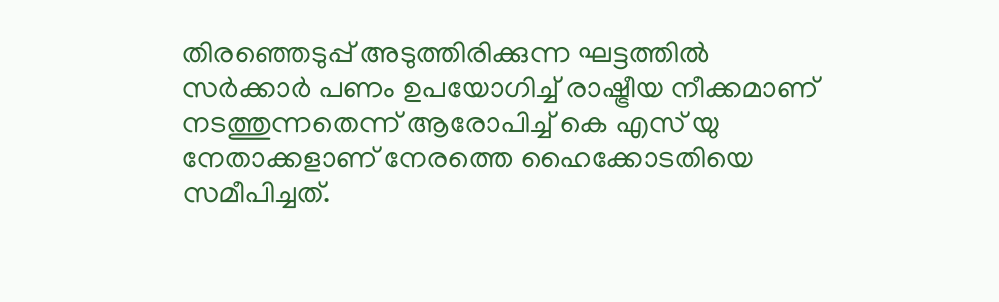തിരഞ്ഞെടുപ്പ് അടുത്തിരിക്കുന്ന ഘട്ടത്തിൽ സർക്കാർ പണം ഉപയോഗിച്ച് രാഷ്ട്രീയ നീക്കമാണ് നടത്തുന്നതെന്ന് ആരോപിച്ച് കെ എസ് യു നേതാക്കളാണ് നേരത്തെ ഹൈക്കോടതിയെ സമീപിച്ചത്.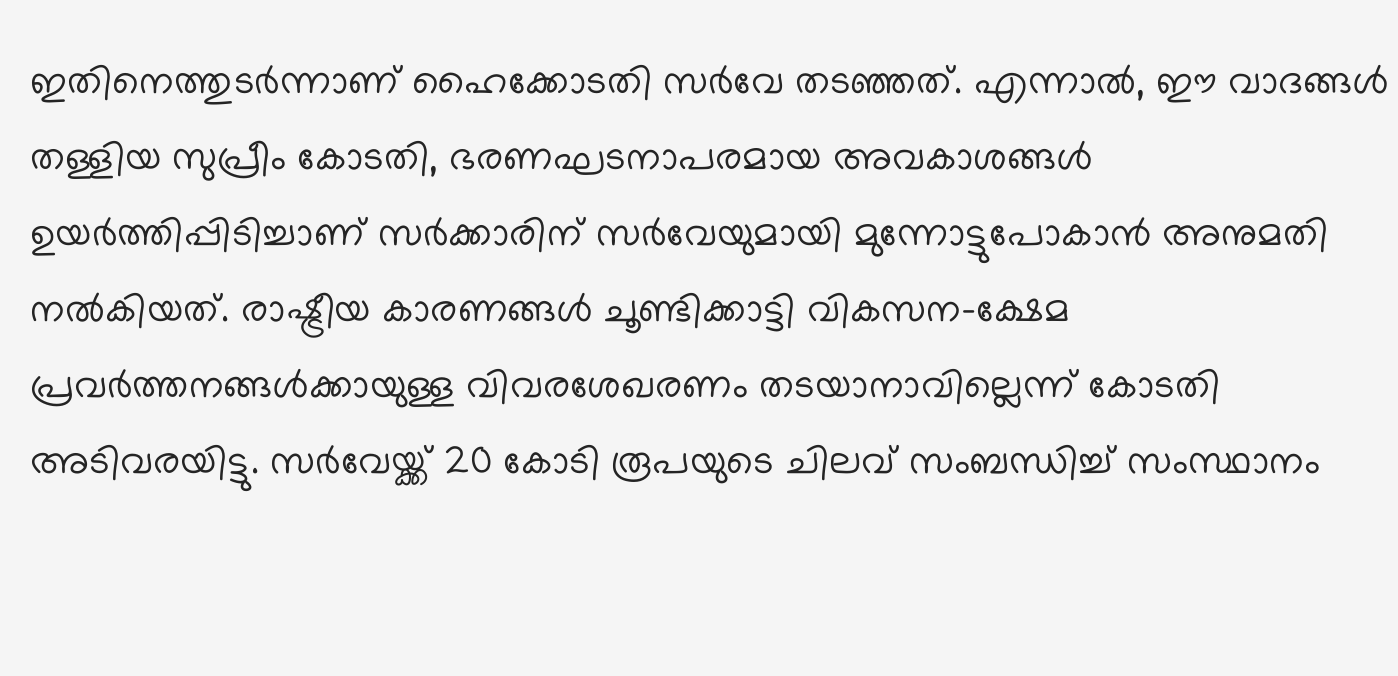ഇതിനെത്തുടർന്നാണ് ഹൈക്കോടതി സർവേ തടഞ്ഞത്. എന്നാൽ, ഈ വാദങ്ങൾ തള്ളിയ സുപ്രീം കോടതി, ഭരണഘടനാപരമായ അവകാശങ്ങൾ ഉയർത്തിപ്പിടിച്ചാണ് സർക്കാരിന് സർവേയുമായി മുന്നോട്ടുപോകാൻ അനുമതി നൽകിയത്. രാഷ്ട്രീയ കാരണങ്ങൾ ചൂണ്ടിക്കാട്ടി വികസന-ക്ഷേമ പ്രവർത്തനങ്ങൾക്കായുള്ള വിവരശേഖരണം തടയാനാവില്ലെന്ന് കോടതി അടിവരയിട്ടു. സർവേയ്ക്ക് 20 കോടി രൂപയുടെ ചിലവ് സംബന്ധിച്ച് സംസ്ഥാനം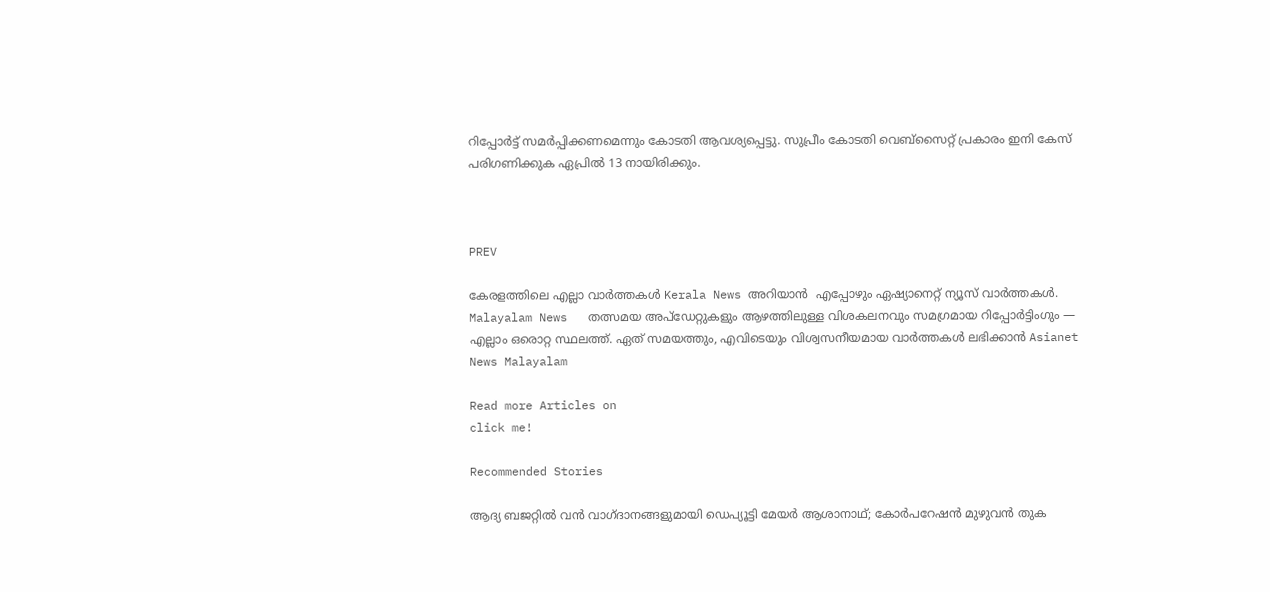റിപ്പോർട്ട് സമർപ്പിക്കണമെന്നും കോടതി ആവശ്യപ്പെട്ടു. സുപ്രീം കോടതി വെബ്സൈറ്റ് പ്രകാരം ഇനി കേസ് പരിഗണിക്കുക ഏപ്രിൽ 13 നായിരിക്കും.



PREV

കേരളത്തിലെ എല്ലാ വാർത്തകൾ Kerala News അറിയാൻ  എപ്പോഴും ഏഷ്യാനെറ്റ് ന്യൂസ് വാർത്തകൾ.  Malayalam News   തത്സമയ അപ്‌ഡേറ്റുകളും ആഴത്തിലുള്ള വിശകലനവും സമഗ്രമായ റിപ്പോർട്ടിംഗും — എല്ലാം ഒരൊറ്റ സ്ഥലത്ത്. ഏത് സമയത്തും, എവിടെയും വിശ്വസനീയമായ വാർത്തകൾ ലഭിക്കാൻ Asianet News Malayalam

Read more Articles on
click me!

Recommended Stories

ആദ്യ ബജറ്റിൽ വൻ വാഗ്ദാനങ്ങളുമായി ഡെപ്യൂട്ടി മേയർ ആശാനാഥ്; കോർപറേഷൻ മുഴുവൻ തുക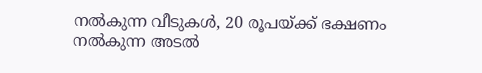നൽകുന്ന വീടുകൾ, 20 രൂപയ്ക്ക് ഭക്ഷണം നൽകുന്ന അടൽ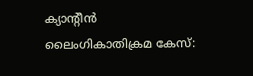ക്യാന്‍റീൻ
ലൈംഗികാതിക്രമ കേസ്: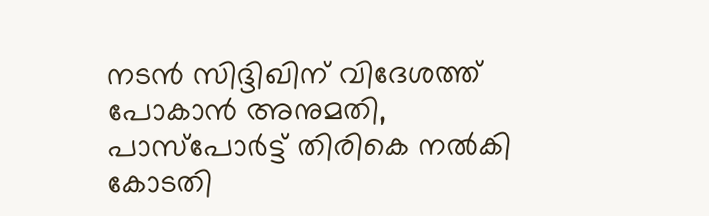നടൻ സിദ്ദിഖിന് വിദേശത്ത് പോകാൻ അനുമതി, പാസ്പോർട്ട് തിരികെ നൽകി കോടതി